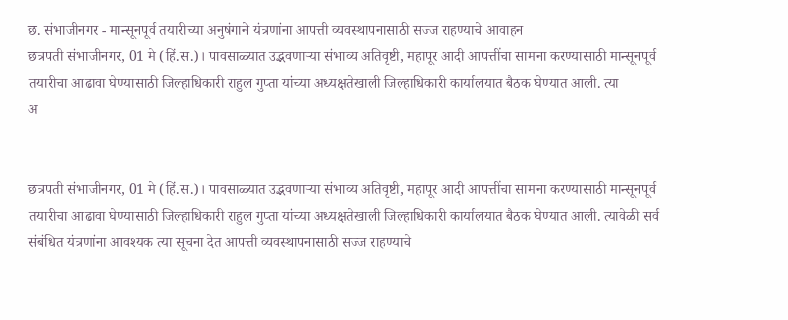छ. संभाजीनगर - मान्सूनपूर्व तयारीच्या अनुषंगाने यंत्रणांना आपत्ती व्यवस्थापनासाठी सज्ज राहण्याचे आवाहन
छत्रपती संभाजीनगर, 01 मे (हिं.स.)। पावसाळ्यात उद्भवणाऱ्या संभाव्य अतिवृष्टी, महापूर आदी आपत्तींचा सामना करण्यासाठी मान्सूनपूर्व तयारीचा आढावा घेण्यासाठी जिल्हाधिकारी राहुल गुप्ता यांच्या अध्यक्षतेखाली जिल्हाधिकारी कार्यालयात बैठक घेण्यात आली. त्या
अ


छत्रपती संभाजीनगर, 01 मे (हिं.स.)। पावसाळ्यात उद्भवणाऱ्या संभाव्य अतिवृष्टी, महापूर आदी आपत्तींचा सामना करण्यासाठी मान्सूनपूर्व तयारीचा आढावा घेण्यासाठी जिल्हाधिकारी राहुल गुप्ता यांच्या अध्यक्षतेखाली जिल्हाधिकारी कार्यालयात बैठक घेण्यात आली. त्यावेळी सर्व संबंधित यंत्रणांना आवश्यक त्या सूचना देत आपत्ती व्यवस्थापनासाठी सज्ज राहण्याचे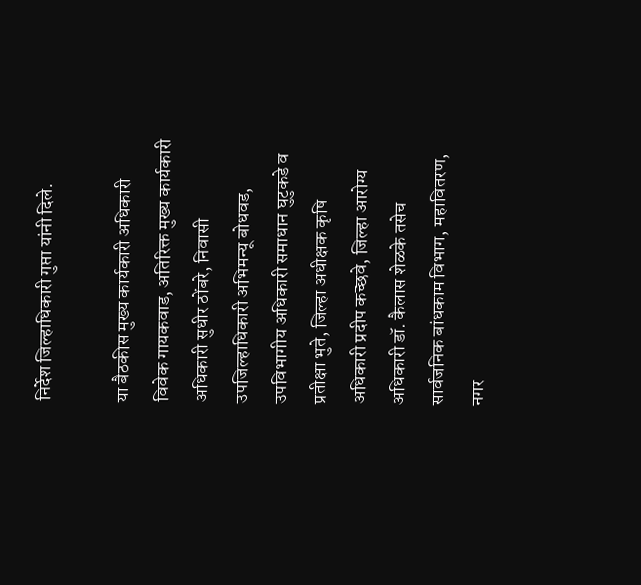निर्देश जिल्हाधिकारी गुप्ता यांनी दिले.

या बैठकीस मुख्य कार्यकारी अधिकारी विवेक गायकवाड, अतिरिक्त मुख्य कार्यकारी अधिकारी सुधीर ठोंबरे, निवासी उपजिल्हाधिकारी अभिमन्यू बोधवड, उपविभागीय अधिकारी समाधान घुटुकडे व प्रतीक्षा भुते, जिल्हा अधीक्षक कृषि अधिकारी प्रदीप कच्छवे, जिल्हा आरोग्य अधिकारी डॉ. कैलास शेळके तसेच सार्वजनिक बांधकाम विभाग, महावितरण, नगर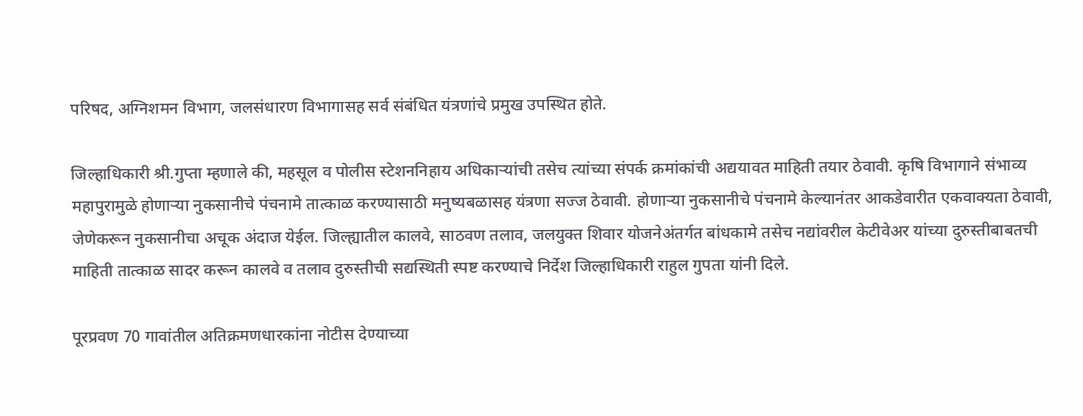परिषद, अग्निशमन विभाग, जलसंधारण विभागासह सर्व संबंधित यंत्रणांचे प्रमुख उपस्थित होते.

जिल्हाधिकारी श्री.गुप्ता म्हणाले की, महसूल व पोलीस स्टेशननिहाय अधिकाऱ्यांची तसेच त्यांच्या संपर्क क्रमांकांची अद्ययावत माहिती तयार ठेवावी. कृषि विभागाने संभाव्य महापुरामुळे होणाऱ्या नुकसानीचे पंचनामे तात्काळ करण्यासाठी मनुष्यबळासह यंत्रणा सज्ज ठेवावी. होणाऱ्या नुकसानीचे पंचनामे केल्यानंतर आकडेवारीत एकवाक्यता ठेवावी, जेणेकरून नुकसानीचा अचूक अंदाज येईल. जिल्ह्यातील कालवे, साठवण तलाव, जलयुक्त शिवार योजनेअंतर्गत बांधकामे तसेच नद्यांवरील केटीवेअर यांच्या दुरुस्तीबाबतची माहिती तात्काळ सादर करून कालवे व तलाव दुरुस्तीची सद्यस्थिती स्पष्ट करण्याचे निर्देश जिल्हाधिकारी राहुल गुपता यांनी दिले.

पूरप्रवण 70 गावांतील अतिक्रमणधारकांना नोटीस देण्याच्या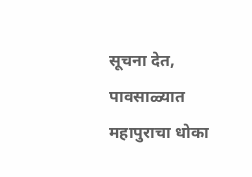सूचना देत, पावसाळ्यात महापुराचा धोका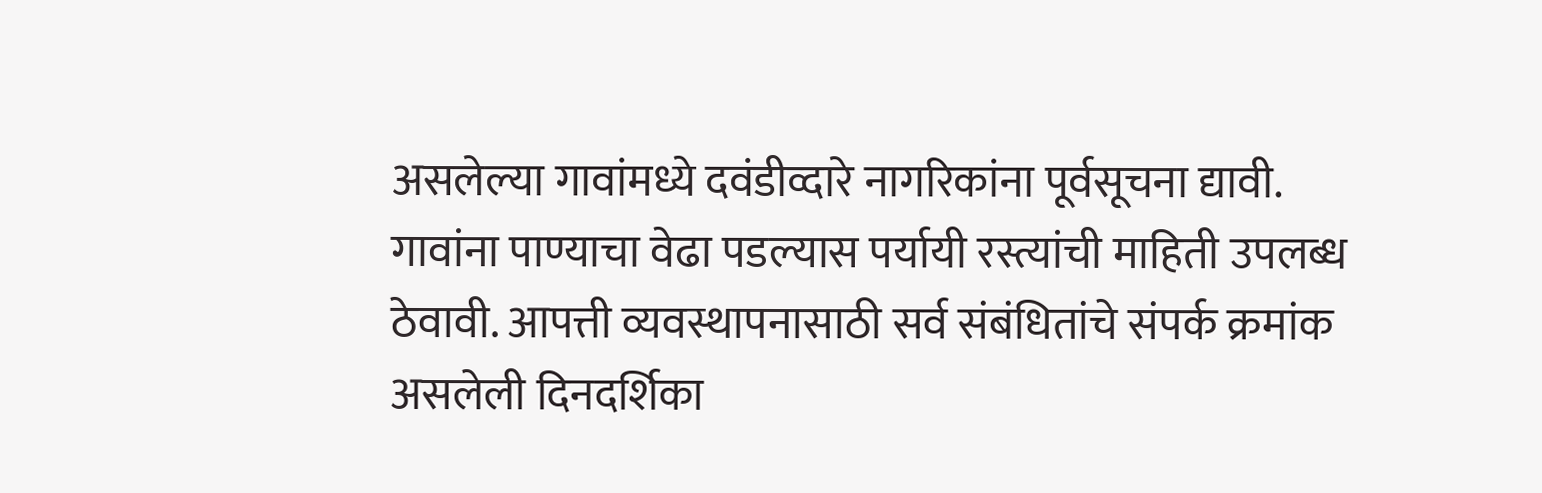असलेल्या गावांमध्ये दवंडीव्दारे नागरिकांना पूर्वसूचना द्यावी. गावांना पाण्याचा वेढा पडल्यास पर्यायी रस्त्यांची माहिती उपलब्ध ठेवावी. आपत्ती व्यवस्थापनासाठी सर्व संबंधितांचे संपर्क क्रमांक असलेली दिनदर्शिका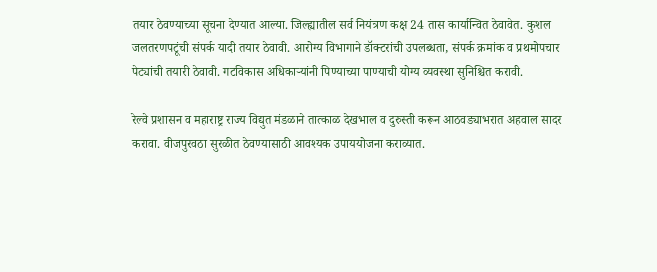तयार ठेवण्याच्या सूचना देण्यात आल्या. जिल्ह्यातील सर्व नियंत्रण कक्ष 24 तास कार्यान्वित ठेवावेत. कुशल जलतरणपटूंची संपर्क यादी तयार ठेवावी. आरोग्य विभागाने डॉक्टरांची उपलब्धता, संपर्क क्रमांक व प्रथमोपचार पेट्यांची तयारी ठेवावी. गटविकास अधिकाऱ्यांनी पिण्याच्या पाण्याची योग्य व्यवस्था सुनिश्चित करावी.

रेल्वे प्रशासन व महाराष्ट्र राज्य विद्युत मंडळाने तात्काळ देखभाल व दुरुस्ती करून आठवड्याभरात अहवाल सादर करावा. वीजपुरवठा सुरळीत ठेवण्यासाठी आवश्यक उपाययोजना कराव्यात.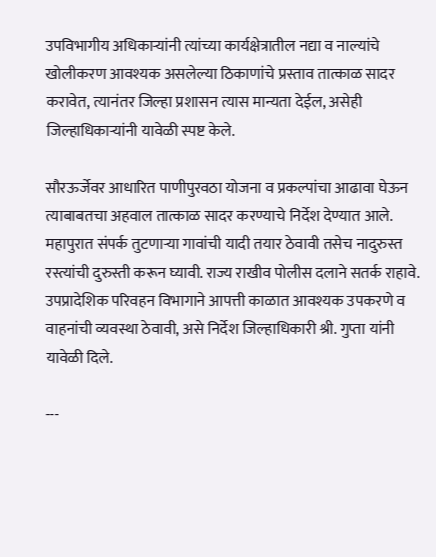उपविभागीय अधिकाऱ्यांनी त्यांच्या कार्यक्षेत्रातील नद्या व नाल्यांचे खोलीकरण आवश्यक असलेल्या ठिकाणांचे प्रस्ताव तात्काळ सादर करावेत, त्यानंतर जिल्हा प्रशासन त्यास मान्यता देईल, असेही जिल्हाधिकाऱ्यांनी यावेळी स्पष्ट केले.

सौरऊर्जेवर आधारित पाणीपुरवठा योजना व प्रकल्पांचा आढावा घेऊन त्याबाबतचा अहवाल तात्काळ सादर करण्याचे निर्देश देण्यात आले. महापुरात संपर्क तुटणाऱ्या गावांची यादी तयार ठेवावी तसेच नादुरुस्त रस्त्यांची दुरुस्ती करून घ्यावी. राज्य राखीव पोलीस दलाने सतर्क राहावे. उपप्रादेशिक परिवहन विभागाने आपत्ती काळात आवश्यक उपकरणे व वाहनांची व्यवस्था ठेवावी, असे निर्देश जिल्हाधिकारी श्री. गुप्ता यांनी यावेळी दिले.

---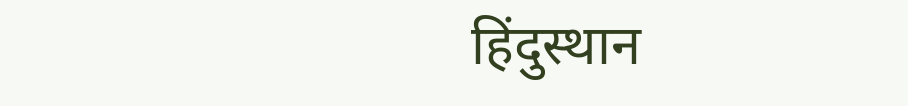हिंदुस्थान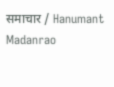समाचार / Hanumant Madanrao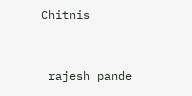Chitnis


 rajesh pande